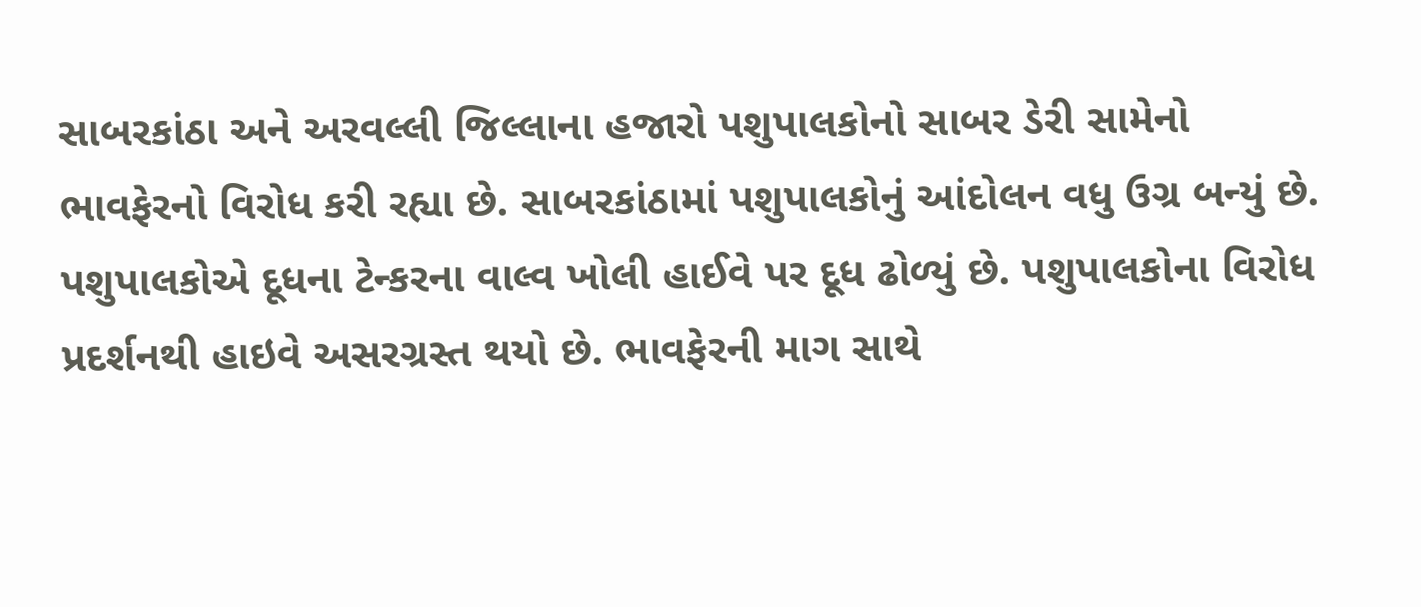સાબરકાંઠા અને અરવલ્લી જિલ્લાના હજારો પશુપાલકોનો સાબર ડેરી સામેનો ભાવફેરનો વિરોધ કરી રહ્યા છે. સાબરકાંઠામાં પશુપાલકોનું આંદોલન વધુ ઉગ્ર બન્યું છે. પશુપાલકોએ દૂધના ટેન્કરના વાલ્વ ખોલી હાઈવે પર દૂધ ઢોળ્યું છે. પશુપાલકોના વિરોધ પ્રદર્શનથી હાઇવે અસરગ્રસ્ત થયો છે. ભાવફેરની માગ સાથે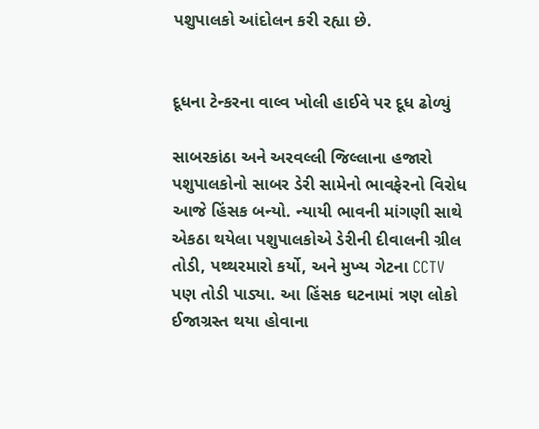પશુપાલકો આંદોલન કરી રહ્યા છે.


દૂધના ટેન્કરના વાલ્વ ખોલી હાઈવે પર દૂધ ઢોળ્યું

સાબરકાંઠા અને અરવલ્લી જિલ્લાના હજારો પશુપાલકોનો સાબર ડેરી સામેનો ભાવફેરનો વિરોધ આજે હિંસક બન્યો. ન્યાયી ભાવની માંગણી સાથે એકઠા થયેલા પશુપાલકોએ ડેરીની દીવાલની ગ્રીલ તોડી, પથ્થરમારો કર્યો, અને મુખ્ય ગેટના CCTV પણ તોડી પાડ્યા. આ હિંસક ઘટનામાં ત્રણ લોકો ઈજાગ્રસ્ત થયા હોવાના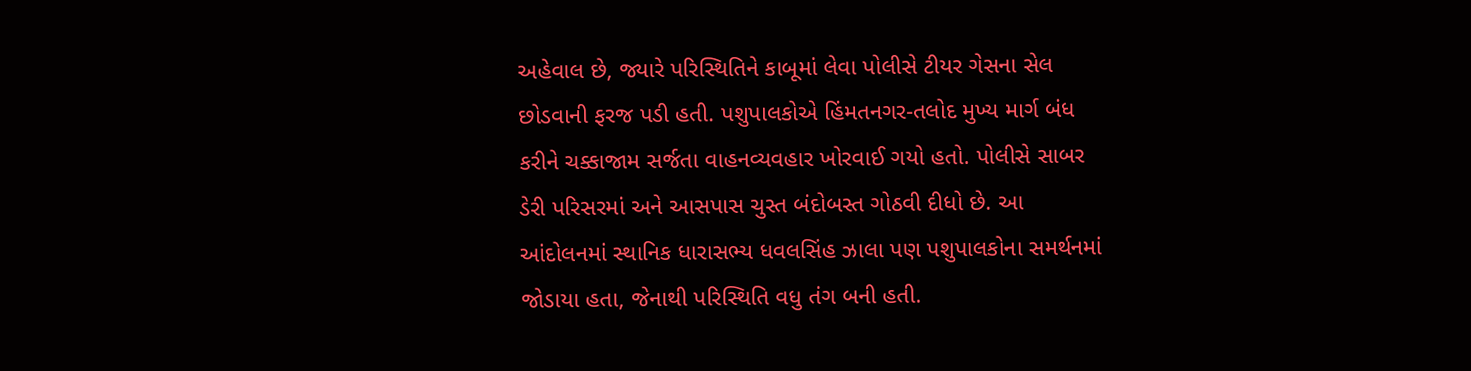અહેવાલ છે, જ્યારે પરિસ્થિતિને કાબૂમાં લેવા પોલીસે ટીયર ગેસના સેલ છોડવાની ફરજ પડી હતી. પશુપાલકોએ હિંમતનગર-તલોદ મુખ્ય માર્ગ બંધ કરીને ચક્કાજામ સર્જતા વાહનવ્યવહાર ખોરવાઈ ગયો હતો. પોલીસે સાબર ડેરી પરિસરમાં અને આસપાસ ચુસ્ત બંદોબસ્ત ગોઠવી દીધો છે. આ આંદોલનમાં સ્થાનિક ધારાસભ્ય ધવલસિંહ ઝાલા પણ પશુપાલકોના સમર્થનમાં જોડાયા હતા, જેનાથી પરિસ્થિતિ વધુ તંગ બની હતી.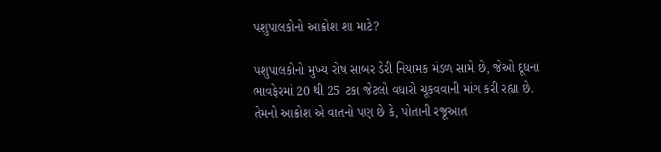પશુપાલકોનો આક્રોશ શા માટે?

પશુપાલકોનો મુખ્ય રોષ સાબર ડેરી નિયામક મંડળ સામે છે, જેઓ દૂધના ભાવફેરમાં 20 થી 25 ટકા જેટલો વધારો ચૂકવવાની માંગ કરી રહ્યા છે. તેમનો આક્રોશ એ વાતનો પણ છે કે, પોતાની રજૂઆત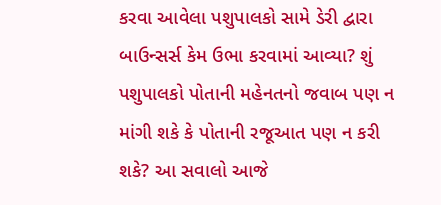કરવા આવેલા પશુપાલકો સામે ડેરી દ્વારા બાઉન્સર્સ કેમ ઉભા કરવામાં આવ્યા? શું પશુપાલકો પોતાની મહેનતનો જવાબ પણ ન માંગી શકે કે પોતાની રજૂઆત પણ ન કરી શકે? આ સવાલો આજે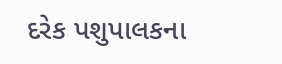દરેક પશુપાલકના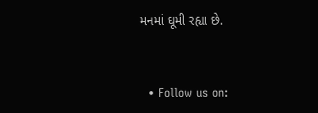મનમાં ઘૂમી રહ્યા છે.


  • Follow us on: